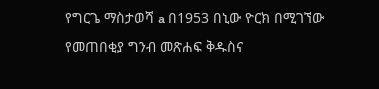የግርጌ ማስታወሻ a በ1953 በኒው ዮርክ በሚገኘው የመጠበቂያ ግንብ መጽሐፍ ቅዱስና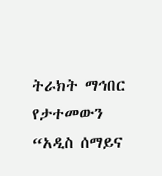ትራክት ማኅበር የታተመውን “አዲስ ሰማይና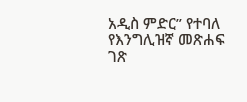አዲስ ምድር” የተባለ የእንግሊዝኛ መጽሐፍ ገጽ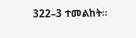322–3 ተመልከት።